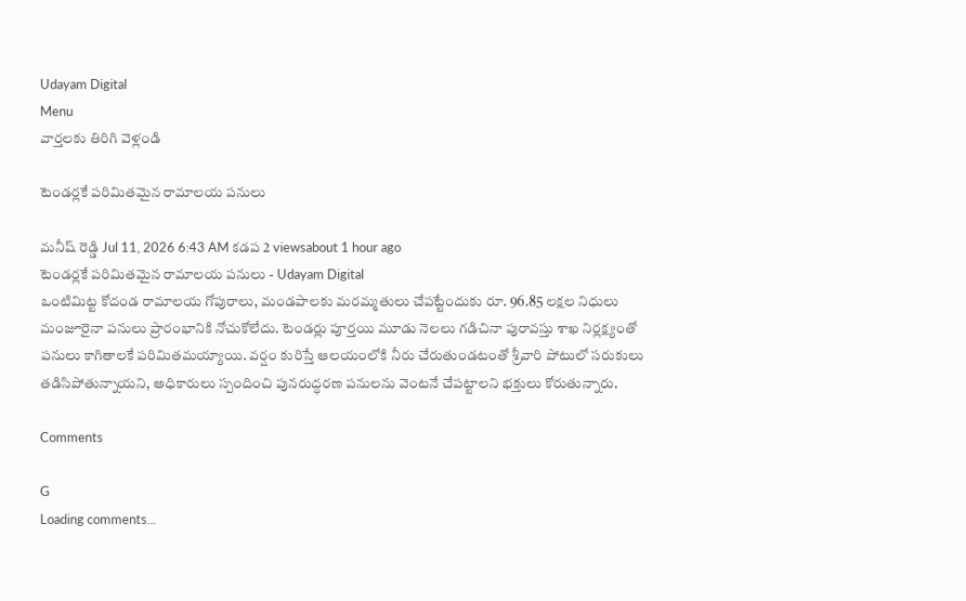Udayam Digital
Menu
వార్తలకు తిరిగి వెళ్లండి

టెండర్లకే పరిమితమైన రామాలయ పనులు

మనీష్ రెడ్డి Jul 11, 2026 6:43 AM కడప 2 viewsabout 1 hour ago
టెండర్లకే పరిమితమైన రామాలయ పనులు - Udayam Digital
ఒంటిమిట్ట కోదండ రామాలయ గోపురాలు, మండపాలకు మరమ్మతులు చేపట్టేందుకు రూ. 96.85 లక్షల నిధులు మంజూరైనా పనులు ప్రారంభానికి నోచుకోలేదు. టెండర్లు పూర్తయి మూడు నెలలు గడిచినా పురావస్తు శాఖ నిర్లక్ష్యంతో పనులు కాగితాలకే పరిమితమయ్యాయి. వర్షం కురిస్తే ఆలయంలోకి నీరు చేరుతుండటంతో శ్రీవారి పోటులో సరుకులు తడిసిపోతున్నాయని, అధికారులు స్పందించి పునరుద్ధరణ పనులను వెంటనే చేపట్టాలని భక్తులు కోరుతున్నారు.

Comments

G
Loading comments...